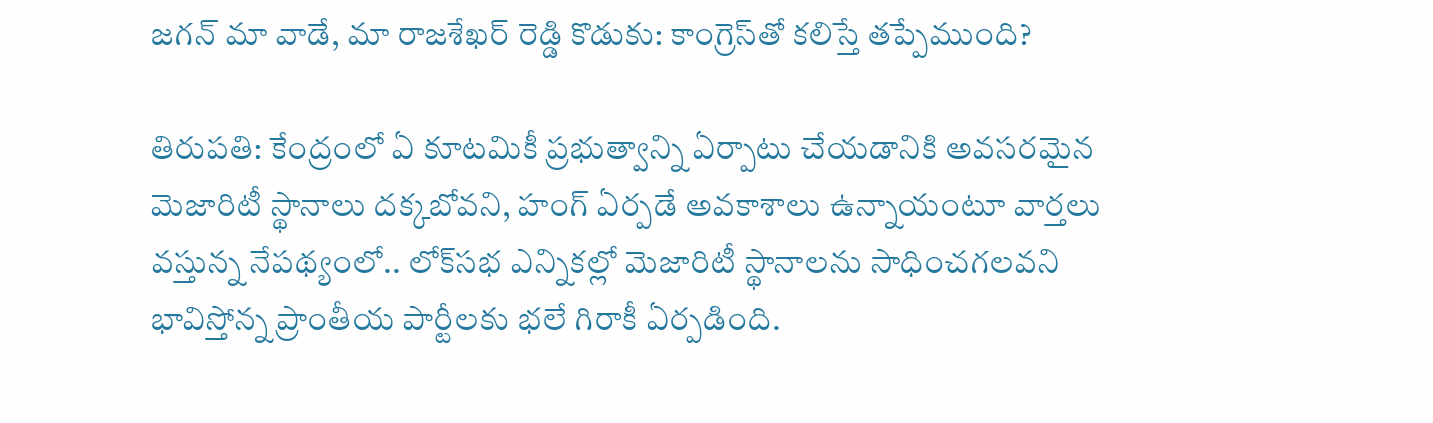జ‌గ‌న్ మా వాడే, మా రాజ‌శేఖ‌ర్ రెడ్డి కొడుకు: కాంగ్రెస్‌తో క‌లిస్తే త‌ప్పేముంది?

తిరుపతి: కేంద్రంలో ఏ కూట‌మికీ ప్ర‌భుత్వాన్ని ఏర్పాటు చేయ‌డానికి అవ‌స‌ర‌మైన మెజారిటీ స్థానాలు ద‌క్క‌బోవ‌ని, హంగ్ ఏర్ప‌డే అవ‌కాశాలు ఉన్నాయంటూ వార్త‌లు వ‌స్తున్న నేప‌థ్యంలో.. లోక్‌స‌భ ఎన్నిక‌ల్లో మెజారిటీ స్థానాల‌ను సాధించ‌గ‌ల‌వ‌ని భావిస్తోన్న ప్రాంతీయ పార్టీలకు భ‌లే గిరాకీ ఏర్ప‌డింది.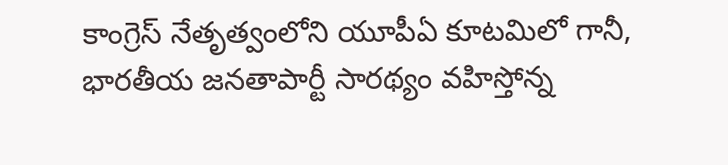కాంగ్రెస్ నేతృత్వంలోని యూపీఏ కూట‌మిలో గానీ, భార‌తీయ జ‌న‌తాపార్టీ సార‌థ్యం వ‌హిస్తోన్న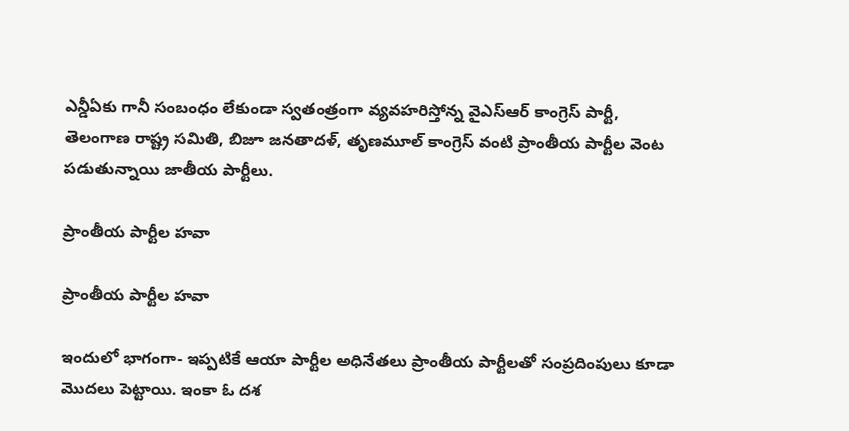ఎన్డీఏకు గానీ సంబంధం లేకుండా స్వ‌తంత్రంగా వ్య‌వ‌హ‌రిస్తోన్న వైఎస్ఆర్ కాంగ్రెస్ పార్టీ, తెలంగాణ రాష్ట్ర స‌మితి, బిజూ జ‌న‌తాదళ్‌, తృణ‌మూల్ కాంగ్రెస్ వంటి ప్రాంతీయ పార్టీల వెంట ప‌డుతున్నాయి జాతీయ పార్టీలు.

ప్రాంతీయ పార్టీల హ‌వా

ప్రాంతీయ పార్టీల హ‌వా

ఇందులో భాగంగా- ఇప్ప‌టికే ఆయా పార్టీల అధినేత‌లు ప్రాంతీయ పార్టీల‌తో సంప్ర‌దింపులు కూడా మొద‌లు పెట్టాయి. ఇంకా ఓ ద‌శ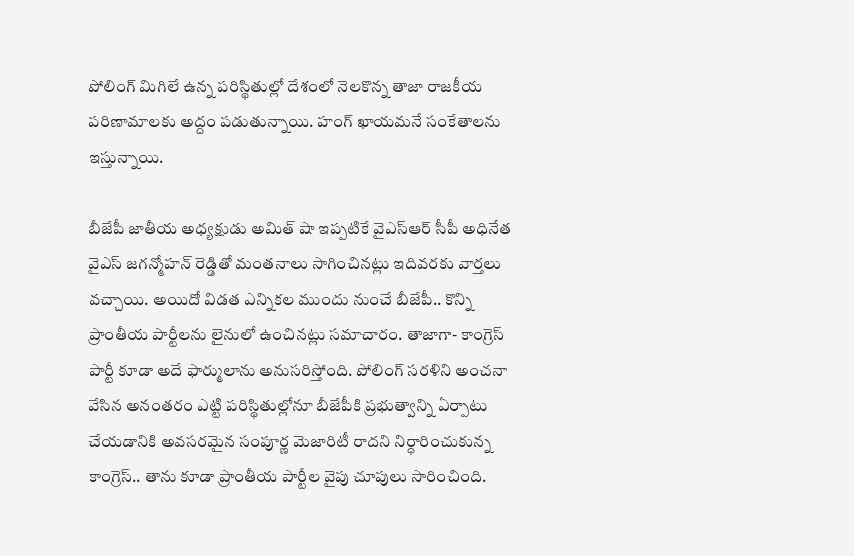పోలింగ్ మిగిలే ఉన్న ప‌రిస్థితుల్లో దేశంలో నెల‌కొన్న తాజా రాజ‌కీయ ప‌రిణామాల‌కు అద్దం ప‌డుతున్నాయి. హంగ్ ఖాయ‌మ‌నే సంకేతాల‌ను ఇస్తున్నాయి.

బీజేపీ జాతీయ అధ్య‌క్షుడు అమిత్ షా ఇప్ప‌టికే వైఎస్ఆర్ సీపీ అధినేత వైఎస్ జ‌గ‌న్మోహ‌న్ రెడ్డితో మంత‌నాలు సాగించిన‌ట్లు ఇదివ‌ర‌కు వార్తలు వ‌చ్చాయి. అయిదో విడ‌త ఎన్నిక‌ల ముందు నుంచే బీజేపీ.. కొన్ని ప్రాంతీయ పార్టీల‌ను లైనులో ఉంచిన‌ట్లు స‌మాచారం. తాజాగా- కాంగ్రెస్ పార్టీ కూడా అదే ఫార్ములాను అనుస‌రిస్తోంది. పోలింగ్ స‌ర‌ళిని అంచ‌నా వేసిన అనంత‌రం ఎట్టి ప‌రిస్థితుల్లోనూ బీజేపీకి ప్ర‌భుత్వాన్ని ఏర్పాటు చేయ‌డానికి అవ‌స‌ర‌మైన సంపూర్ణ మెజారిటీ రాద‌ని నిర్ధారించుకున్న కాంగ్రెస్‌.. తాను కూడా ప్రాంతీయ పార్టీల వైపు చూపులు సారించింది.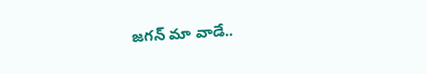జ‌గ‌న్ మా వాడే..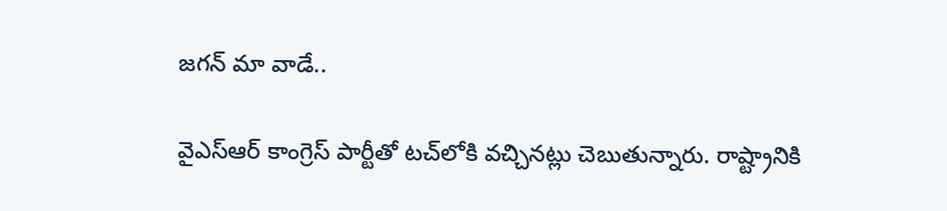జ‌గ‌న్ మా వాడే..

వైఎస్ఆర్ కాంగ్రెస్ పార్టీతో ట‌చ్‌లోకి వ‌చ్చిన‌ట్లు చెబుతున్నారు. రాష్ట్రానికి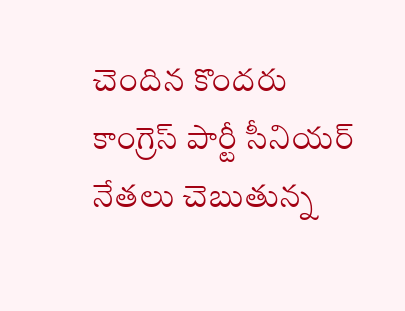చెందిన కొంద‌రు కాంగ్రెస్ పార్టీ సీనియ‌ర్ నేత‌లు చెబుతున్న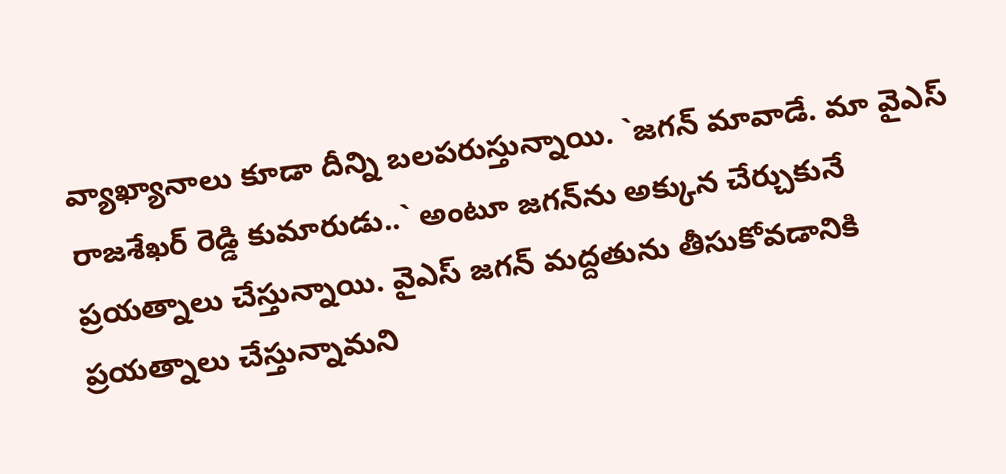వ్యాఖ్యానాలు కూడా దీన్ని బ‌ల‌ప‌రుస్తున్నాయి. `జ‌గ‌న్ మావాడే. మా వైఎస్ రాజ‌శేఖ‌ర్ రెడ్డి కుమారుడు..` అంటూ జ‌గ‌న్‌ను అక్కున చేర్చుకునే ప్ర‌య‌త్నాలు చేస్తున్నాయి. వైఎస్ జ‌గ‌న్ మ‌ద్ద‌తును తీసుకోవ‌డానికి ప్ర‌య‌త్నాలు చేస్తున్నామని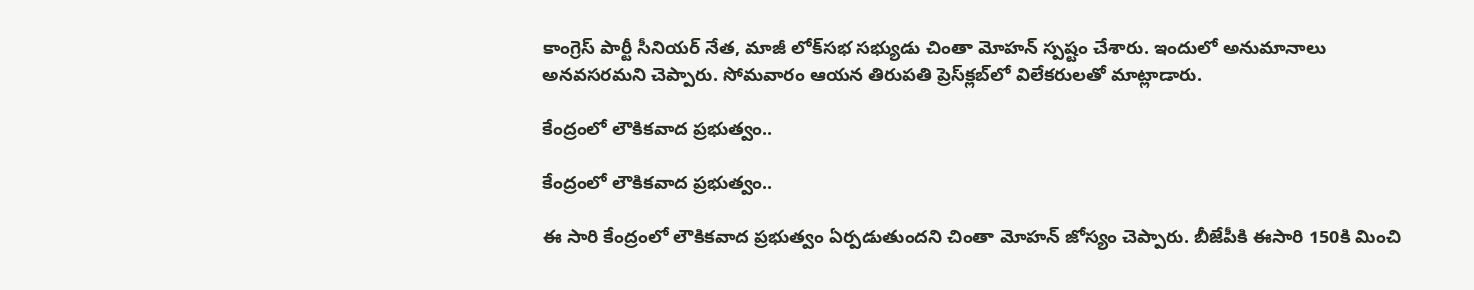కాంగ్రెస్ పార్టీ సీనియ‌ర్ నేత‌, మాజీ లోక్‌స‌భ స‌భ్యుడు చింతా మోహ‌న్ స్ప‌ష్టం చేశారు. ఇందులో అనుమానాలు అన‌వ‌స‌ర‌మ‌ని చెప్పారు. సోమ‌వారం ఆయ‌న తిరుప‌తి ప్రెస్‌క్ల‌బ్‌లో విలేక‌రుల‌తో మాట్లాడారు.

కేంద్రంలో లౌకిక‌వాద ప్ర‌భుత్వం..

కేంద్రంలో లౌకిక‌వాద ప్ర‌భుత్వం..

ఈ సారి కేంద్రంలో లౌకికవాద ప్రభుత్వం ఏర్పడుతుందని చింతా మోహ‌న్ జోస్యం చెప్పారు. బీజేపీకి ఈసారి 150కి మించి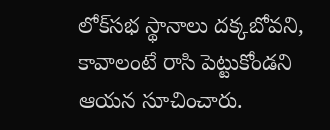లోక్‌స‌భ స్థానాలు ద‌క్క‌బోవ‌ని, కావాలంటే రాసి పెట్టుకోండ‌ని ఆయ‌న సూచించారు.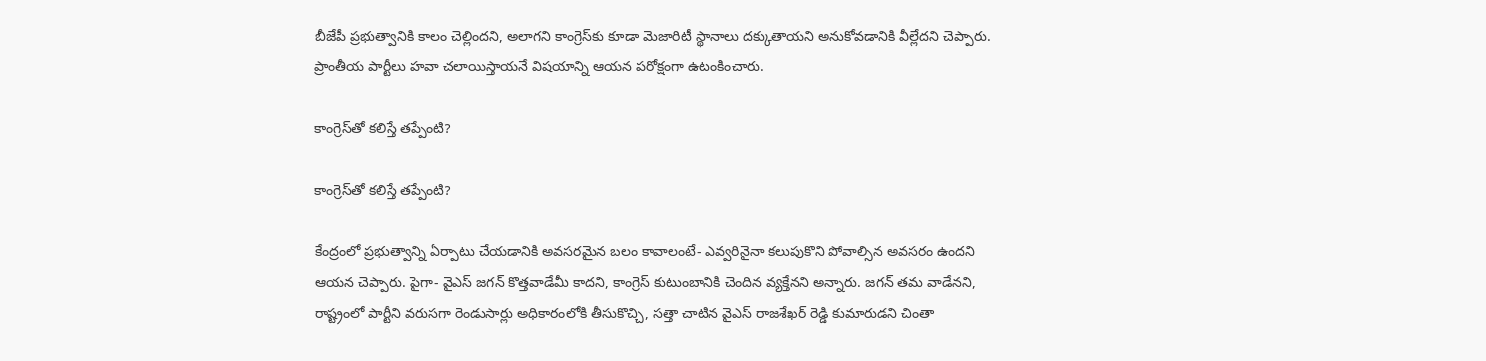బీజేపీ ప్ర‌భుత్వానికి కాలం చెల్లింద‌ని, అలాగ‌ని కాంగ్రెస్‌కు కూడా మెజారిటీ స్థానాలు ద‌క్కుతాయ‌ని అనుకోవడానికి వీల్లేద‌ని చెప్పారు. ప్రాంతీయ పార్టీలు హ‌వా చ‌లాయిస్తాయ‌నే విష‌యాన్ని ఆయ‌న ప‌రోక్షంగా ఉటంకించారు.

కాంగ్రెస్‌తో క‌లిస్తే త‌ప్పేంటి?

కాంగ్రెస్‌తో క‌లిస్తే త‌ప్పేంటి?

కేంద్రంలో ప్ర‌భుత్వాన్ని ఏర్పాటు చేయ‌డానికి అవ‌స‌ర‌మైన బ‌లం కావాలంటే- ఎవ్వ‌రినైనా క‌లుపుకొని పోవాల్సిన అవ‌స‌రం ఉంద‌ని ఆయ‌న చెప్పారు. పైగా- వైఎస్ జ‌గ‌న్ కొత్త‌వాడేమీ కాద‌ని, కాంగ్రెస్ కుటుంబానికి చెందిన వ్య‌క్తేన‌ని అన్నారు. జ‌గ‌న్ త‌మ వాడేనని, రాష్ట్రంలో పార్టీని వ‌రుస‌గా రెండుసార్లు అధికారంలోకి తీసుకొచ్చి, స‌త్తా చాటిన వైఎస్ రాజ‌శేఖ‌ర్ రెడ్డి కుమారుడ‌ని చింతా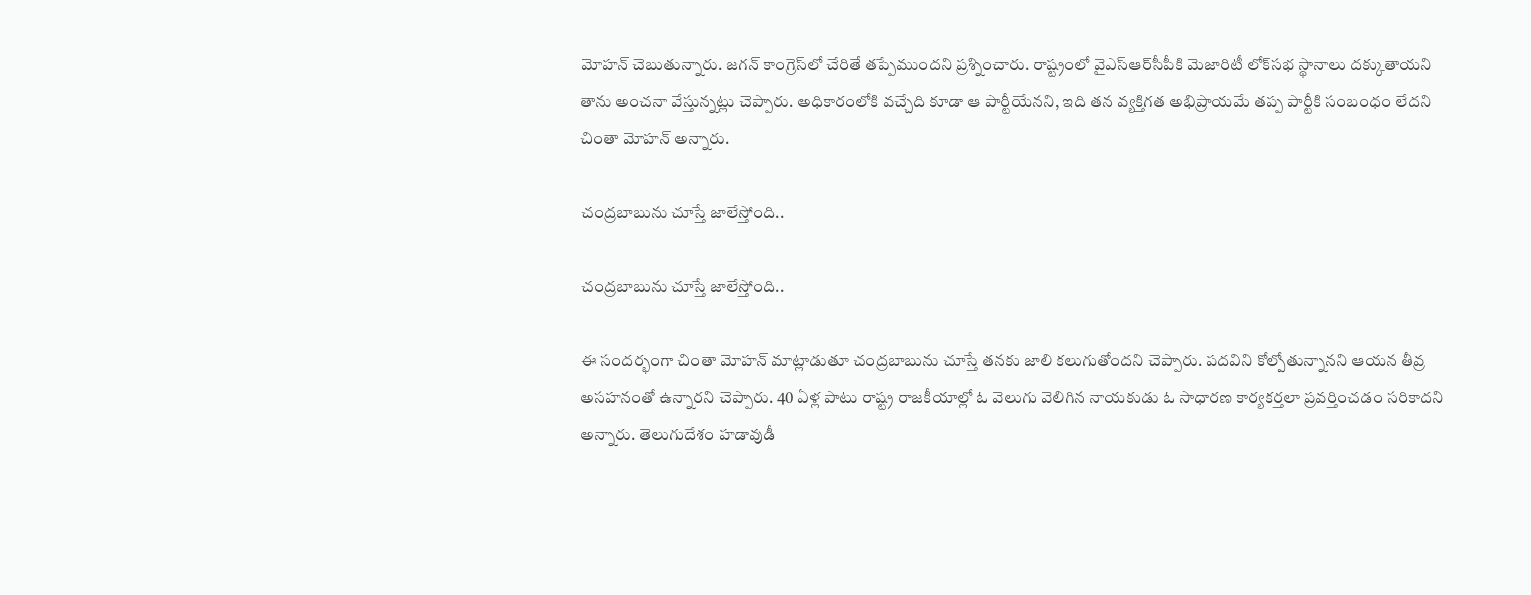మోహ‌న్ చెబుతున్నారు. జ‌గ‌న్ కాంగ్రెస్‌లో చేరితే త‌ప్పేముంద‌ని ప్ర‌శ్నించారు. రాష్ట్రంలో వైఎస్ఆర్‌సీపీకి మెజారిటీ లోక్‌స‌భ స్థానాలు ద‌క్కుతాయ‌ని తాను అంచ‌నా వేస్తున్న‌ట్లు చెప్పారు. అధికారంలోకి వ‌చ్చేది కూడా ఆ పార్టీయేన‌ని, ఇది త‌న వ్య‌క్తిగ‌త అభిప్రాయ‌మే త‌ప్ప పార్టీకి సంబంధం లేద‌ని చింతా మోహ‌న్ అన్నారు.

చంద్ర‌బాబును చూస్తే జాలేస్తోంది..

చంద్ర‌బాబును చూస్తే జాలేస్తోంది..

ఈ సంద‌ర్భంగా చింతా మోహ‌న్ మాట్లాడుతూ చంద్ర‌బాబును చూస్తే త‌న‌కు జాలి క‌లుగుతోంద‌ని చెప్పారు. ప‌ద‌విని కోల్పోతున్నాన‌ని ఆయ‌న తీవ్ర అస‌హ‌నంతో ఉన్నార‌ని చెప్పారు. 40 ఏళ్ల పాటు రాష్ట్ర రాజ‌కీయాల్లో ఓ వెలుగు వెలిగిన నాయ‌కుడు ఓ సాధార‌ణ కార్య‌క‌ర్త‌లా ప్ర‌వ‌ర్తించ‌డం స‌రికాద‌ని అన్నారు. తెలుగుదేశం హ‌డావుడీ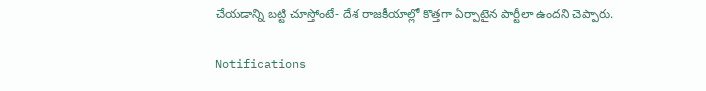చేయ‌డాన్ని బ‌ట్టి చూస్తోంటే- దేశ రాజ‌కీయాల్లో కొత్త‌గా ఏర్పాటైన పార్టీలా ఉంద‌ని చెప్పారు.

Notifications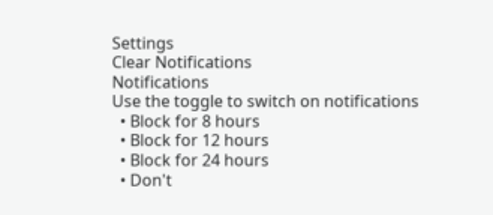Settings
Clear Notifications
Notifications
Use the toggle to switch on notifications
  • Block for 8 hours
  • Block for 12 hours
  • Block for 24 hours
  • Don't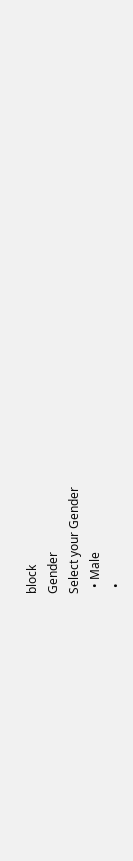block
Gender
Select your Gender
  • Male
  •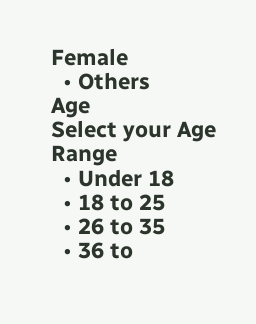Female
  • Others
Age
Select your Age Range
  • Under 18
  • 18 to 25
  • 26 to 35
  • 36 to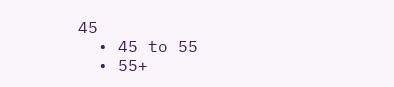45
  • 45 to 55
  • 55+